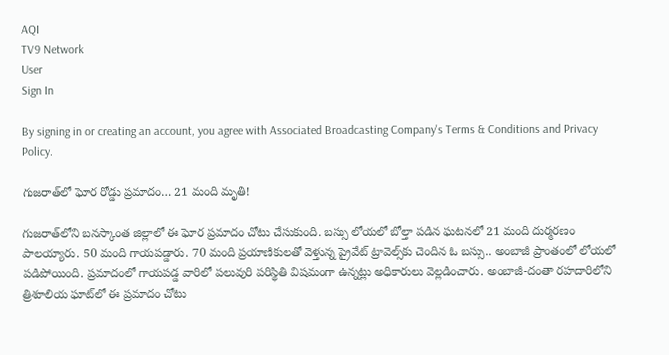AQI
TV9 Network
User
Sign In

By signing in or creating an account, you agree with Associated Broadcasting Company's Terms & Conditions and Privacy Policy.

గుజరాత్‌లో ఘోర రోడ్డు ప్రమాదం… 21 మంది మృతి!

గుజరాత్‌లోని బనస్కాంత జిల్లాలో ఈ ఘోర ప్రమాదం చోటు చేసుకుంది. బస్సు లోయలో బోల్తా పడిన ఘటనలో 21 మంది దుర్మరణం పాలయ్యారు. 50 మంది గాయపడ్డారు. 70 మంది ప్రయాణికులతో వెళ్తున్న ప్రైవేట్ ట్రావెల్స్‌కు చెందిన ఓ బస్సు.. అంబాజీ ప్రాంతంలో లోయలో పడిపోయింది. ప్రమాదంలో గాయపడ్డ వారిలో పలువురి పరిస్థితి విషమంగా ఉన్నట్లు అధికారులు వెల్లడించారు. అంబాజీ-దంతా రహదారిలోని త్రిశూలియ ఘాట్‌లో ఈ ప్రమాదం చోటు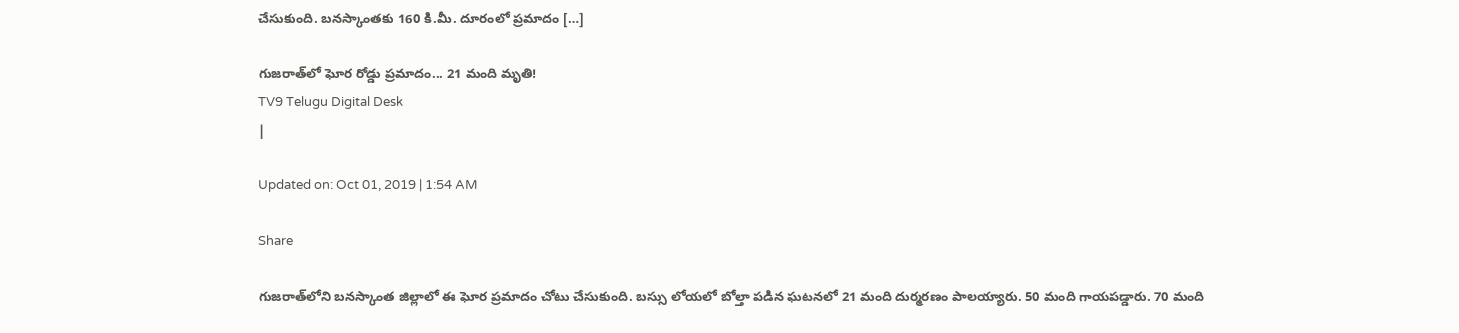చేసుకుంది. బనస్కాంతకు 160 కి.మీ. దూరంలో ప్రమాదం […]

గుజరాత్‌లో ఘోర రోడ్డు ప్రమాదం... 21 మంది మృతి!
TV9 Telugu Digital Desk
|

Updated on: Oct 01, 2019 | 1:54 AM

Share

గుజరాత్‌లోని బనస్కాంత జిల్లాలో ఈ ఘోర ప్రమాదం చోటు చేసుకుంది. బస్సు లోయలో బోల్తా పడిన ఘటనలో 21 మంది దుర్మరణం పాలయ్యారు. 50 మంది గాయపడ్డారు. 70 మంది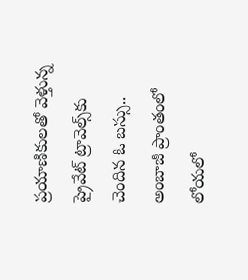ప్రయాణికులతో వెళ్తున్న ప్రైవేట్ ట్రావెల్స్‌కు చెందిన ఓ బస్సు.. అంబాజీ ప్రాంతంలో లోయలో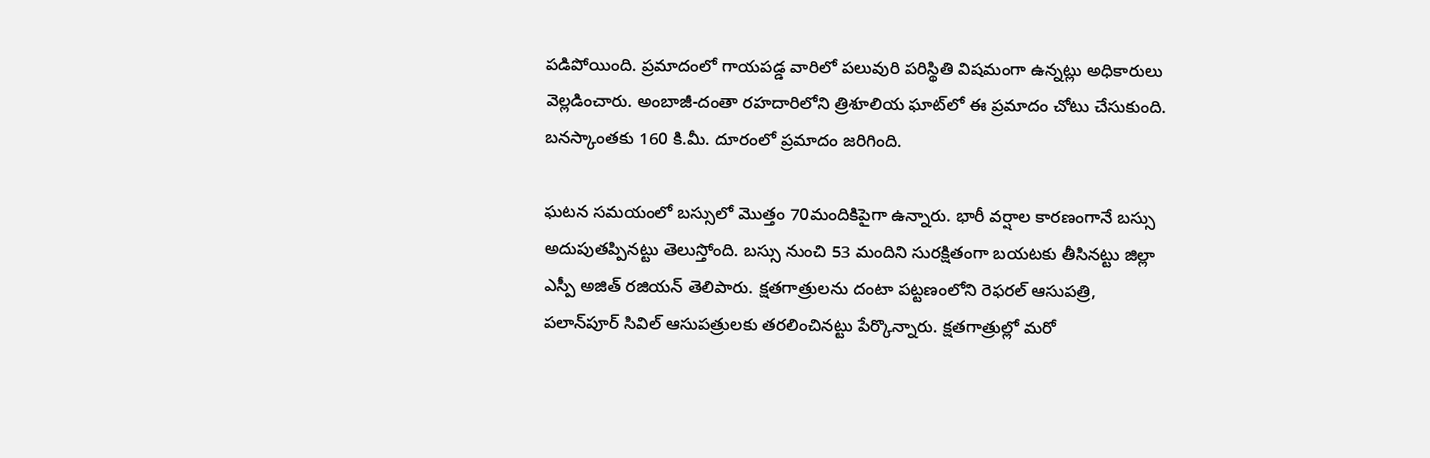పడిపోయింది. ప్రమాదంలో గాయపడ్డ వారిలో పలువురి పరిస్థితి విషమంగా ఉన్నట్లు అధికారులు వెల్లడించారు. అంబాజీ-దంతా రహదారిలోని త్రిశూలియ ఘాట్‌లో ఈ ప్రమాదం చోటు చేసుకుంది. బనస్కాంతకు 160 కి.మీ. దూరంలో ప్రమాదం జరిగింది.

ఘటన సమయంలో బస్సులో మొత్తం 70మందికిపైగా ఉన్నారు. భారీ వర్షాల కారణంగానే బస్సు అదుపుతప్పినట్టు తెలుస్తోంది. బస్సు నుంచి 53 మందిని సురక్షితంగా బయటకు తీసినట్టు జిల్లా ఎస్పీ అజిత్ రజియన్ తెలిపారు. క్షతగాత్రులను దంటా పట్టణంలోని రెఫరల్ ఆసుపత్రి, పలాన్‌పూర్ సివిల్ ఆసుపత్రులకు తరలించినట్టు పేర్కొన్నారు. క్షతగాత్రుల్లో మరో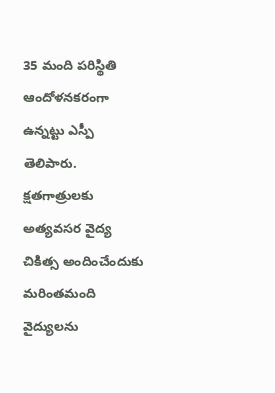35 మంది పరిస్థితి ఆందోళనకరంగా ఉన్నట్టు ఎస్పీ తెలిపారు. క్షతగాత్రులకు అత్యవసర వైద్య చికిత్స అందించేందుకు మరింతమంది వైద్యులను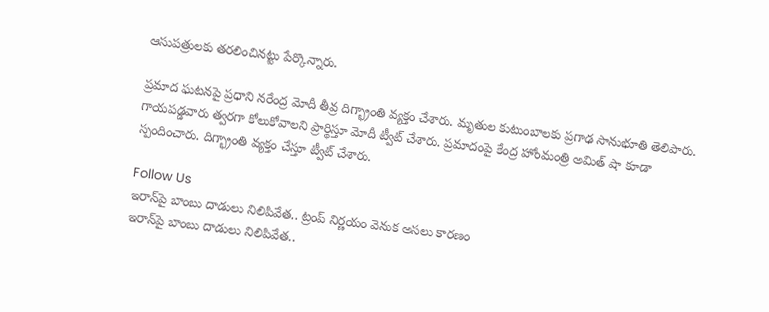ఆసుపత్రులకు తరలించినట్టు పేర్కొన్నారు.

ప్రమాద ఘటనపై ప్రధాని నరేంద్ర మోదీ తీవ్ర దిగ్భ్రాంతి వ్యక్తం చేశారు. మృతుల కుటుంబాలకు ప్రగాఢ సానుభూతి తెలిపారు. గాయపడ్డవారు త్వరగా కోలుకోవాలని ప్రార్థిస్తూ మోదీ ట్వీట్ చేశారు. ప్రమాదంపై కేంద్ర హోంమంత్రి అమిత్ షా కూడా స్పందించారు. దిగ్భ్రాంతి వ్యక్తం చేస్తూ ట్వీట్ చేశారు.

Follow Us
ఇరాన్‌పై బాంబు దాడులు నిలిపివేత.. ట్రంప్ నిర్ణయం వెనుక అసలు కారణం
ఇరాన్‌పై బాంబు దాడులు నిలిపివేత..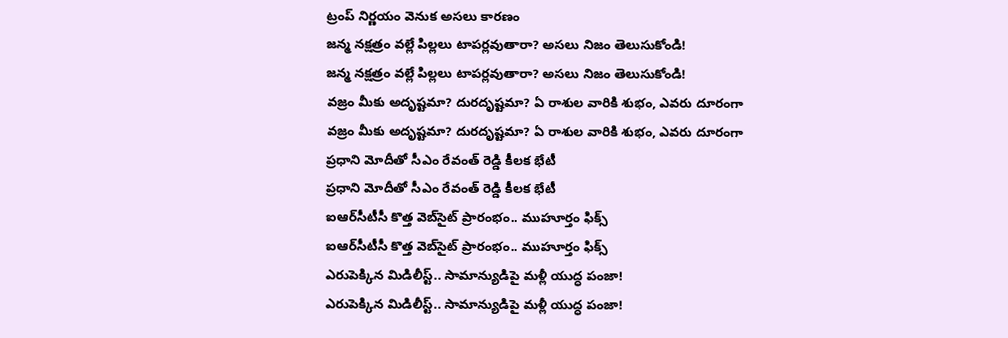ట్రంప్ నిర్ణయం వెనుక అసలు కారణం
జన్మ నక్షత్రం వల్లే పిల్లలు టాపర్లవుతారా? అసలు నిజం తెలుసుకోండి!
జన్మ నక్షత్రం వల్లే పిల్లలు టాపర్లవుతారా? అసలు నిజం తెలుసుకోండి!
వజ్రం మీకు అదృష్టమా? దురదృష్టమా? ఏ రాశుల వారికి శుభం, ఎవరు దూరంగా
వజ్రం మీకు అదృష్టమా? దురదృష్టమా? ఏ రాశుల వారికి శుభం, ఎవరు దూరంగా
ప్రధాని మోదీతో సీఎం రేవంత్ రెడ్డి కీలక భేటీ
ప్రధాని మోదీతో సీఎం రేవంత్ రెడ్డి కీలక భేటీ
ఐఆర్‌సీటీసీ కొత్త వెబ్‌సైట్ ప్రారంభం.. ముహూర్తం ఫిక్స్
ఐఆర్‌సీటీసీ కొత్త వెబ్‌సైట్ ప్రారంభం.. ముహూర్తం ఫిక్స్
ఎరుపెక్కిన మిడిలీస్ట్.. సామాన్యుడిపై మళ్లీ యుద్ధ పంజా!
ఎరుపెక్కిన మిడిలీస్ట్.. సామాన్యుడిపై మళ్లీ యుద్ధ పంజా!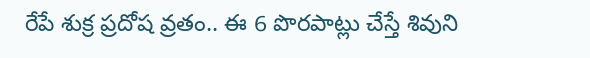రేపే శుక్ర ప్రదోష వ్రతం.. ఈ 6 పొరపాట్లు చేస్తే శివుని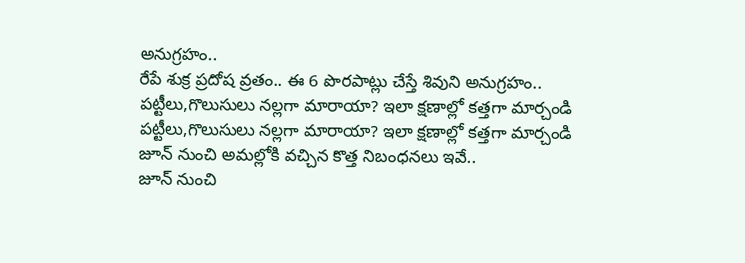అనుగ్రహం..
రేపే శుక్ర ప్రదోష వ్రతం.. ఈ 6 పొరపాట్లు చేస్తే శివుని అనుగ్రహం..
పట్టీలు,గొలుసులు నల్లగా మారాయా? ఇలా క్షణాల్లో కత్తగా మార్చండి
పట్టీలు,గొలుసులు నల్లగా మారాయా? ఇలా క్షణాల్లో కత్తగా మార్చండి
జూన్ నుంచి అమల్లోకి వచ్చిన కొత్త నిబంధనలు ఇవే..
జూన్ నుంచి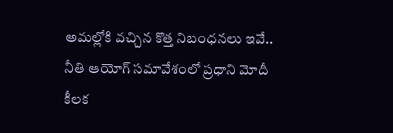అమల్లోకి వచ్చిన కొత్త నిబంధనలు ఇవే..
నీతి ఆయోగ్‌ సమావేశంలో ప్రధాని మోదీ కీలక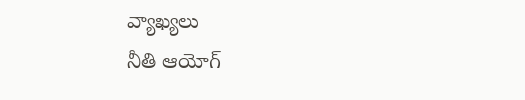వ్యాఖ్యలు
నీతి ఆయోగ్‌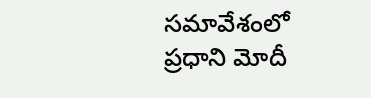సమావేశంలో ప్రధాని మోదీ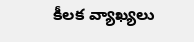కీలక వ్యాఖ్యలు